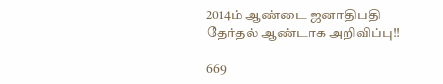2014ம் ஆண்டை ஜனாதிபதி தேர்தல் ஆண்டாக அறிவிப்பு!!

669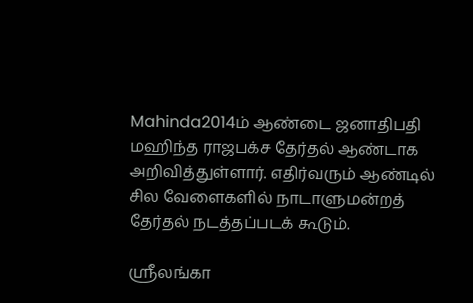Mahinda2014ம் ஆண்டை ஜனாதிபதி மஹிந்த ராஜபக்ச தேர்தல் ஆண்டாக அறிவித்துள்ளார். எதிர்வரும் ஆண்டில் சில வேளைகளில் நாடாளுமன்றத் தேர்தல் நடத்தப்படக் கூடும்.

ஸ்ரீலங்கா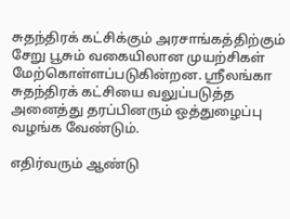சுதந்திரக் கட்சிக்கும் அரசாங்கத்திற்கும் சேறு பூசும் வகையிலான முயற்சிகள் மேற்கொள்ளப்படுகின்றன. ஸ்ரீலங்கா சுதந்திரக் கட்சியை வலுப்படுத்த அனைத்து தரப்பினரும் ஒத்துழைப்பு வழங்க வேண்டும்.

எதிர்வரும் ஆண்டு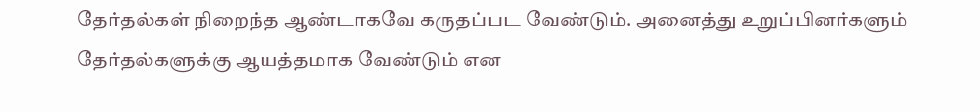தேர்தல்கள் நிறைந்த ஆண்டாகவே கருதப்பட வேண்டும். அனைத்து உறுப்பினர்களும் தேர்தல்களுக்கு ஆயத்தமாக வேண்டும் என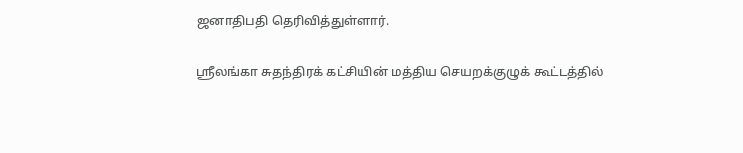ஜனாதிபதி தெரிவித்துள்ளார்.

ஸ்ரீலங்கா சுதந்திரக் கட்சியின் மத்திய செயறக்குழுக் கூட்டத்தில்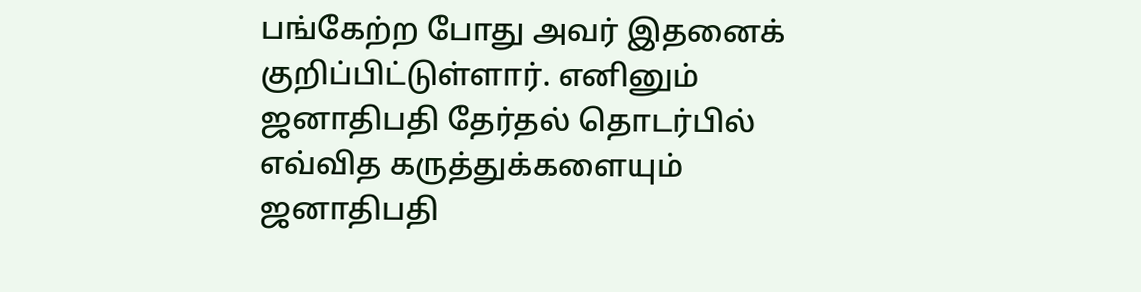பங்கேற்ற போது அவர் இதனைக் குறிப்பிட்டுள்ளார். எனினும் ஜனாதிபதி தேர்தல் தொடர்பில் எவ்வித கருத்துக்களையும் ஜனாதிபதி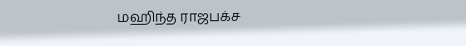மஹிந்த ராஜபக்ச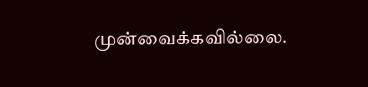முன்வைக்கவில்லை.